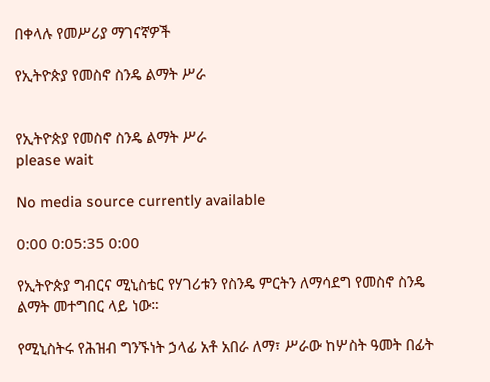በቀላሉ የመሥሪያ ማገናኛዎች

የኢትዮጵያ የመስኖ ስንዴ ልማት ሥራ


የኢትዮጵያ የመስኖ ስንዴ ልማት ሥራ
please wait

No media source currently available

0:00 0:05:35 0:00

የኢትዮጵያ ግብርና ሚኒስቴር የሃገሪቱን የስንዴ ምርትን ለማሳደግ የመስኖ ስንዴ ልማት መተግበር ላይ ነው።

የሚኒስትሩ የሕዝብ ግንኙነት ኃላፊ አቶ አበራ ለማ፣ ሥራው ከሦስት ዓመት በፊት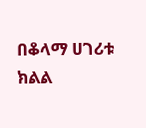በቆላማ ሀገሪቱ ክልል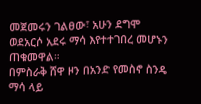መጀመሩን ገልፀው፣ አሁን ደግሞ ወደአርሶ አደሩ ማሳ እየተተገበረ መሆኑን ጠቁመዋል።
በምስራቅ ሸዋ ዞን በአንድ የመስኖ ስንዴ ማሳ ላይ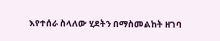እየተሰራ ስላለው ሂደትን በማስመልከት ዘገባ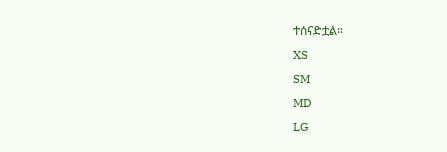ተሰናድቷል።
XS
SM
MD
LG